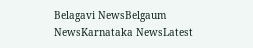Belagavi NewsBelgaum NewsKarnataka NewsLatest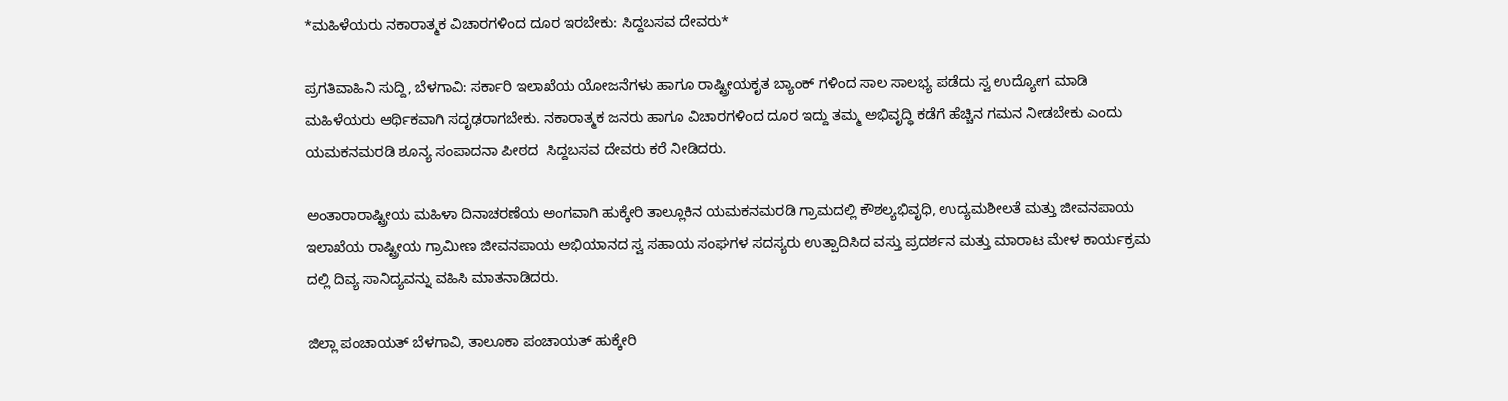*ಮಹಿಳೆಯರು ನಕಾರಾತ್ಮಕ ವಿಚಾರಗಳಿಂದ ದೂರ ಇರಬೇಕು: ಸಿದ್ದಬಸವ ದೇವರು*

ಪ್ರಗತಿವಾಹಿನಿ ಸುದ್ದಿ, ಬೆಳಗಾವಿ: ಸರ್ಕಾರಿ ಇಲಾಖೆಯ ಯೋಜನೆಗಳು ಹಾಗೂ ರಾಷ್ಟ್ರೀಯಕೃತ ಬ್ಯಾಂಕ್ ಗಳಿಂದ ಸಾಲ ಸಾಲಭ್ಯ ಪಡೆದು ಸ್ವ ಉದ್ಯೋಗ ಮಾಡಿ ಮಹಿಳೆಯರು ಆರ್ಥಿಕವಾಗಿ ಸದೃಢರಾಗಬೇಕು. ನಕಾರಾತ್ಮಕ ಜನರು ಹಾಗೂ ವಿಚಾರಗಳಿಂದ ದೂರ ಇದ್ದು ತಮ್ಮ ಅಭಿವೃದ್ಧಿ ಕಡೆಗೆ ಹೆಚ್ಚಿನ ಗಮನ ನೀಡಬೇಕು ಎಂದು ಯಮಕನಮರಡಿ ಶೂನ್ಯ ಸಂಪಾದನಾ ಪೀಠದ  ಸಿದ್ದಬಸವ ದೇವರು ಕರೆ ನೀಡಿದರು.

ಅಂತಾರಾರಾಷ್ಟ್ರೀಯ ಮಹಿಳಾ ದಿನಾಚರಣೆಯ ಅಂಗವಾಗಿ ಹುಕ್ಕೇರಿ ತಾಲ್ಲೂಕಿನ ಯಮಕನಮರಡಿ ಗ್ರಾಮದಲ್ಲಿ ಕೌಶಲ್ಯಭಿವೃಧಿ, ಉದ್ಯಮಶೀಲತೆ ಮತ್ತು ಜೀವನಪಾಯ ಇಲಾಖೆಯ ರಾಷ್ಟ್ರೀಯ ಗ್ರಾಮೀಣ ಜೀವನಪಾಯ ಅಭಿಯಾನದ ಸ್ವ ಸಹಾಯ ಸಂಘಗಳ ಸದಸ್ಯರು ಉತ್ಪಾದಿಸಿದ ವಸ್ತು ಪ್ರದರ್ಶನ ಮತ್ತು ಮಾರಾಟ ಮೇಳ ಕಾರ್ಯಕ್ರಮ ದಲ್ಲಿ ದಿವ್ಯ ಸಾನಿದ್ಯವನ್ನು ವಹಿಸಿ ಮಾತನಾಡಿದರು.

ಜಿಲ್ಲಾ ಪಂಚಾಯತ್ ಬೆಳಗಾವಿ, ತಾಲೂಕಾ ಪಂಚಾಯತ್ ಹುಕ್ಕೇರಿ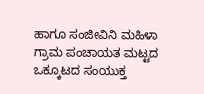ಹಾಗೂ ಸಂಜೀವಿನಿ ಮಹಿಳಾ ಗ್ರಾಮ ಪಂಚಾಯತ ಮಟ್ಟದ ಒಕ್ಕೂಟದ ಸಂಯುಕ್ತ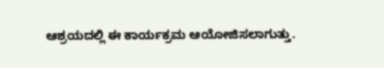ಆಶ್ರಯದಲ್ಲಿ ಈ ಕಾರ್ಯಕ್ರಮ ಆಯೋಜಿಸಲಾಗುತ್ತು.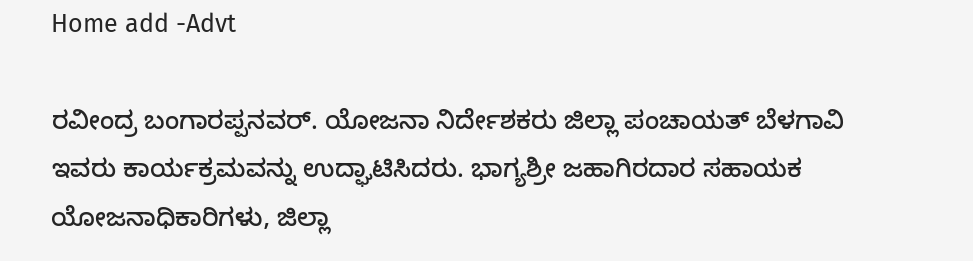Home add -Advt

ರವೀಂದ್ರ ಬಂಗಾರಪ್ಪನವರ್. ಯೋಜನಾ ನಿರ್ದೇಶಕರು ಜಿಲ್ಲಾ ಪಂಚಾಯತ್ ಬೆಳಗಾವಿ ಇವರು ಕಾರ್ಯಕ್ರಮವನ್ನು ಉದ್ಘಾಟಿಸಿದರು. ಭಾಗ್ಯಶ್ರೀ ಜಹಾಗಿರದಾರ ಸಹಾಯಕ ಯೋಜನಾಧಿಕಾರಿಗಳು, ಜಿಲ್ಲಾ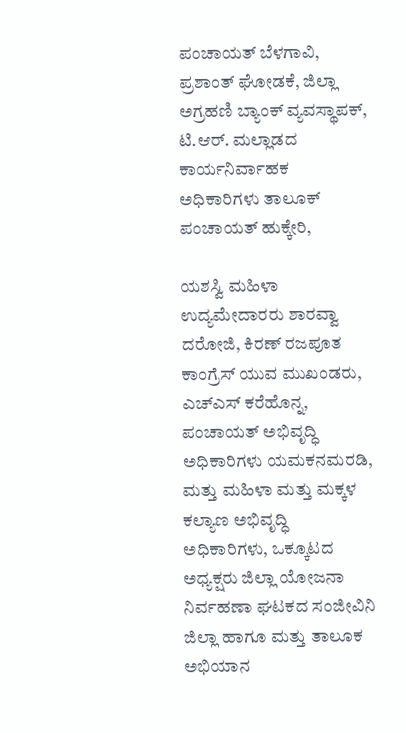ಪಂಚಾಯತ್ ಬೆಳಗಾವಿ, ಪ್ರಶಾಂತ್ ಘೋಡಕೆ, ಜಿಲ್ಲಾ ಅಗ್ರಹಣಿ ಬ್ಯಾಂಕ್ ವ್ಯವಸ್ಥಾಪಕ್, ಟಿ.ಆರ್. ಮಲ್ಲಾಡದ ಕಾರ್ಯನಿರ್ವಾಹಕ ಅಧಿಕಾರಿಗಳು ತಾಲೂಕ್ ಪಂಚಾಯತ್ ಹುಕ್ಕೇರಿ,

ಯಶಸ್ವಿ ಮಹಿಳಾ ಉದ್ಯಮೇದಾರರು ಶಾರವ್ವಾ ದರೋಜಿ, ಕಿರಣ್ ರಜಪೂತ  ಕಾಂಗ್ರೆಸ್ ಯುವ ಮುಖಂಡರು,  ಎಚ್ಎಸ್ ಕರೆಹೊನ್ನ, ಪಂಚಾಯತ್ ಅಭಿವೃದ್ಧಿ ಅಧಿಕಾರಿಗಳು ಯಮಕನಮರಡಿ, ಮತ್ತು ಮಹಿಳಾ ಮತ್ತು ಮಕ್ಕಳ ಕಲ್ಯಾಣ ಅಭಿವೃದ್ಧಿ ಅಧಿಕಾರಿಗಳು, ಒಕ್ಕೂಟದ ಅಧ್ಯಕ್ಷರು ಜಿಲ್ಲಾ ಯೋಜನಾ ನಿರ್ವಹಣಾ ಘಟಕದ ಸಂಜೀವಿನಿ ಜಿಲ್ಲಾ ಹಾಗೂ ಮತ್ತು ತಾಲೂಕ ಅಭಿಯಾನ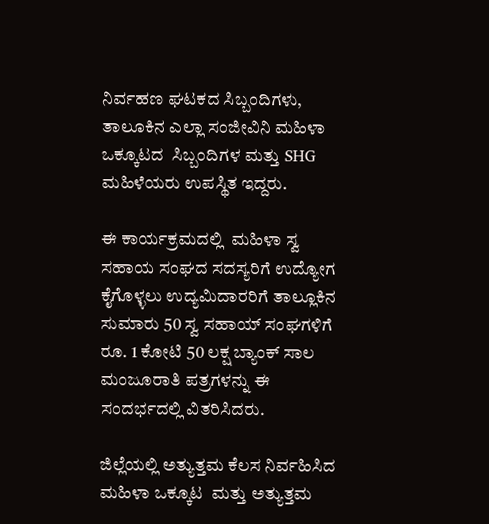ನಿರ್ವಹಣ ಘಟಕದ ಸಿಬ್ಬಂದಿಗಳು, ತಾಲೂಕಿನ ಎಲ್ಲಾ ಸಂಜೀವಿನಿ ಮಹಿಳಾ ಒಕ್ಕೂಟದ  ಸಿಬ್ಬಂದಿಗಳ ಮತ್ತು SHG ಮಹಿಳೆಯರು ಉಪಸ್ಥಿತ ಇದ್ದರು.

ಈ ಕಾರ್ಯಕ್ರಮದಲ್ಲಿ  ಮಹಿಳಾ ಸ್ವ ಸಹಾಯ ಸಂಘದ ಸದಸ್ಯರಿಗೆ ಉದ್ಯೋಗ ಕೈಗೊಳ್ಳಲು ಉದ್ಯಮಿದಾರರಿಗೆ ತಾಲ್ಲೂಕಿನ ಸುಮಾರು 50 ಸ್ವ ಸಹಾಯ್ ಸಂಘಗಳಿಗೆ ರೂ. 1 ಕೋಟಿ 50 ಲಕ್ಷ ಬ್ಯಾಂಕ್ ಸಾಲ ಮಂಜೂರಾತಿ ಪತ್ರಗಳನ್ನು ಈ ಸಂದರ್ಭದಲ್ಲಿ ವಿತರಿಸಿದರು.

ಜಿಲ್ಲೆಯಲ್ಲಿ ಅತ್ಯುತ್ತಮ ಕೆಲಸ ನಿರ್ವಹಿಸಿದ ಮಹಿಳಾ ಒಕ್ಕೂಟ  ಮತ್ತು ಅತ್ಯುತ್ತಮ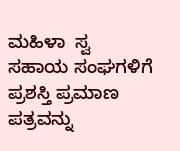ಮಹಿಳಾ  ಸ್ವ ಸಹಾಯ ಸಂಘಗಳಿಗೆ ಪ್ರಶಸ್ತಿ ಪ್ರಮಾಣ ಪತ್ರವನ್ನು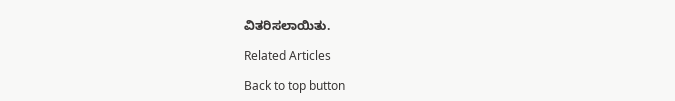ವಿತರಿಸಲಾಯಿತು.

Related Articles

Back to top button